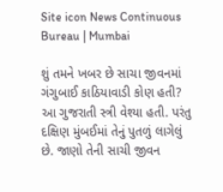Site icon News Continuous Bureau | Mumbai

શું તમને ખબર છે સાચા જીવનમાં ગંગુબાઈ કાઠિયાવાડી કોણ હતી? આ ગુજરાતી સ્ત્રી વેશ્યા હતી. પરંતુ દક્ષિણ મુંબઈમાં તેનું પુતળું લાગેલું છે. જાણો તેની સાચી જીવન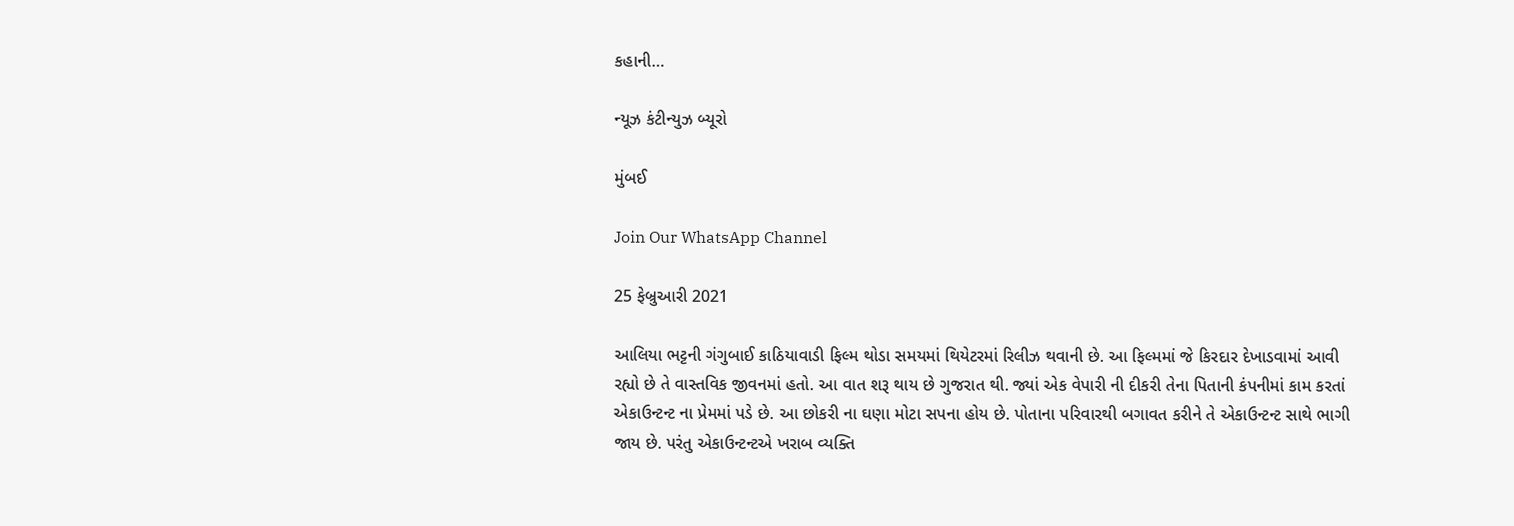કહાની…

ન્યૂઝ કંટીન્યુઝ બ્યૂરો

મુંબઈ

Join Our WhatsApp Channel

25 ફેબ્રુઆરી 2021

આલિયા ભટ્ટની ગંગુબાઈ કાઠિયાવાડી ફિલ્મ થોડા સમયમાં થિયેટરમાં રિલીઝ થવાની છે. આ ફિલ્મમાં જે કિરદાર દેખાડવામાં આવી રહ્યો છે તે વાસ્તવિક જીવનમાં હતો. આ વાત શરૂ થાય છે ગુજરાત થી. જ્યાં એક વેપારી ની દીકરી તેના પિતાની કંપનીમાં કામ કરતાં એકાઉન્ટન્ટ ના પ્રેમમાં પડે છે. આ છોકરી ના ઘણા મોટા સપના હોય છે. પોતાના પરિવારથી બગાવત કરીને તે એકાઉન્ટન્ટ સાથે ભાગી જાય છે. પરંતુ એકાઉન્ટન્ટએ ખરાબ વ્યક્તિ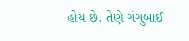હોય છે. તેણે ગંગુબાઈ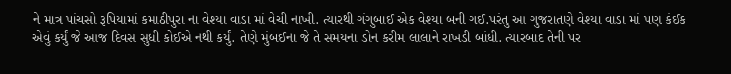ને માત્ર પાંચસો રૂપિયામાં કમાઠીપુરા ના વેશ્યા વાડા માં વેચી નાખી. ત્યારથી ગંગુબાઈ એક વેશ્યા બની ગઈ.પરંતુ આ ગુજરાતણે વેશ્યા વાડા માં પણ કંઈક એવું કર્યું જે આજ દિવસ સુધી કોઈએ નથી કર્યું. તેણે મુંબઈના જે તે સમયના ડોન કરીમ લાલાને રાખડી બાંધી. ત્યારબાદ તેની પર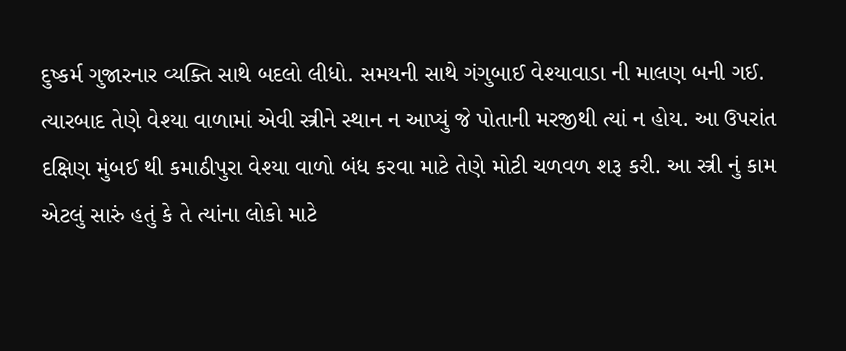દુષ્કર્મ ગુજારનાર વ્યક્તિ સાથે બદલો લીધો. સમયની સાથે ગંગુબાઈ વેશ્યાવાડા ની માલણ બની ગઈ. ત્યારબાદ તેણે વેશ્યા વાળામાં એવી સ્ત્રીને સ્થાન ન આપ્યું જે પોતાની મરજીથી ત્યાં ન હોય. આ ઉપરાંત દક્ષિણ મુંબઈ થી કમાઠીપુરા વેશ્યા વાળો બંધ કરવા માટે તેણે મોટી ચળવળ શરૂ કરી. આ સ્ત્રી નું કામ એટલું સારું હતું કે તે ત્યાંના લોકો માટે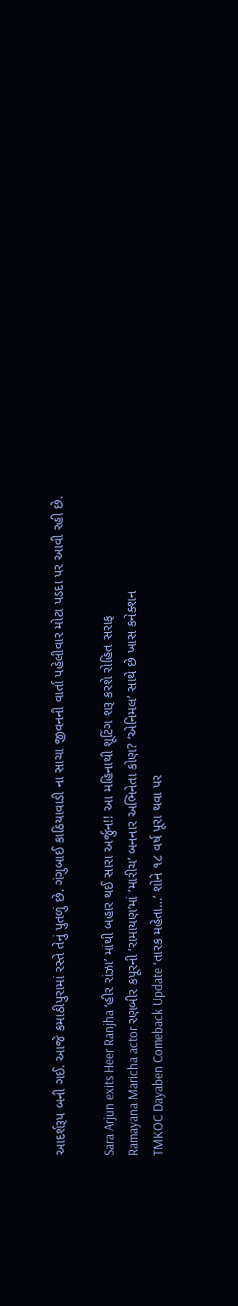આદર્શરૂપ બની ગઈ. આજે કમાઠીપુરામાં રસ્તે તેનું પુતળું છે. ગંગુબાઈ કાઠિયાવાડી ના સાચા જીવનની વાર્તા પહેલીવાર મોટા પડદા પર આવી રહી છે.

Sara Arjun exits Heer Ranjha ‘હીર રાંઝા’ માંથી બહાર થઈ સારા અર્જુન!! આ મહિનાથી શૂટિંગ શરૂ કરશે રોહિત સરાફ
Ramayana Maricha actor રણબીર કપૂરની ‘રામાયણ’માં ‘મારીચ’ બનનાર અભિનેતા કોણ? ‘એનિમલ’ સાથે છે ખાસ કનેક્શન
TMKOC Dayaben Comeback Update ‘તારક મહેતા…’ શોને ૧૮ વર્ષ પૂરા થવા પર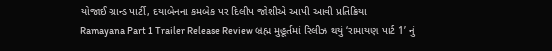યોજાઈ ગ્રાન્ડ પાર્ટી, દયાબેનના કમબેક પર દિલીપ જોશીએ આપી આવી પ્રતિક્રિયા
Ramayana Part 1 Trailer Release Review બ્રહ્મ મુહૂર્તમાં રિલીઝ થયું ‘રામાયણ પાર્ટ 1’ નું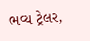ભવ્ય ટ્રેલર,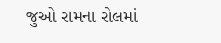જુઓ રામના રોલમાં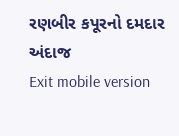રણબીર કપૂરનો દમદાર અંદાજ
Exit mobile version